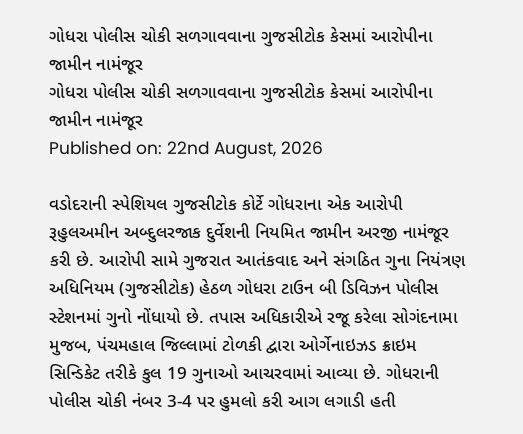ગોધરા પોલીસ ચોકી સળગાવવાના ગુજસીટોક કેસમાં આરોપીના જામીન નામંજૂર
ગોધરા પોલીસ ચોકી સળગાવવાના ગુજસીટોક કેસમાં આરોપીના જામીન નામંજૂર
Published on: 22nd August, 2026

વડોદરાની સ્પેશિયલ ગુજસીટોક કોર્ટે ગોધરાના એક આરોપી રૂહુલઅમીન અબ્દુલરજાક દુર્વેશની નિયમિત જામીન અરજી નામંજૂર કરી છે. આરોપી સામે ગુજરાત આતંકવાદ અને સંગઠિત ગુના નિયંત્રણ અધિનિયમ (ગુજસીટોક) હેઠળ ગોધરા ટાઉન બી ડિવિઝન પોલીસ સ્ટેશનમાં ગુનો નોંધાયો છે. તપાસ અધિકારીએ રજૂ કરેલા સોગંદનામા મુજબ, પંચમહાલ જિલ્લામાં ટોળકી દ્વારા ઓર્ગેનાઇઝડ ક્રાઇમ સિન્ડિકેટ તરીકે કુલ 19 ગુનાઓ આચરવામાં આવ્યા છે. ગોધરાની પોલીસ ચોકી નંબર 3-4 પર હુમલો કરી આગ લગાડી હતી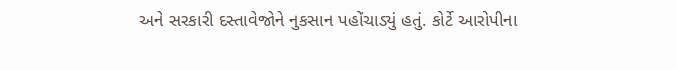અને સરકારી દસ્તાવેજોને નુકસાન પહોંચાડ્યું હતું. કોર્ટે આરોપીના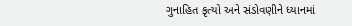ગુનાહિત કૃત્યો અને સંડોવણીને ધ્યાનમાં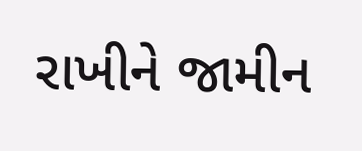રાખીને જામીન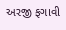અરજી ફગાવી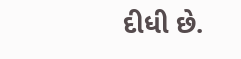દીધી છે.